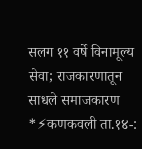सलग ११ वर्षे विनामूल्य सेवा; राजकारणातून साधले समाजकारण
*⚡कणकवली ता.१४-: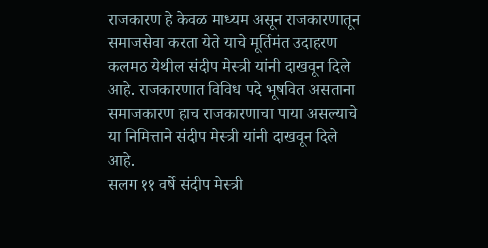राजकारण हे केवळ माध्यम असून राजकारणातून समाजसेवा करता येते याचे मूर्तिमंत उदाहरण कलमठ येथील संदीप मेस्त्री यांनी दाखवून दिले आहे. राजकारणात विविध पदे भूषवित असताना समाजकारण हाच राजकारणाचा पाया असल्याचे या निमित्ताने संदीप मेस्त्री यांनी दाखवून दिले आहे.
सलग ११ वर्षे संदीप मेस्त्री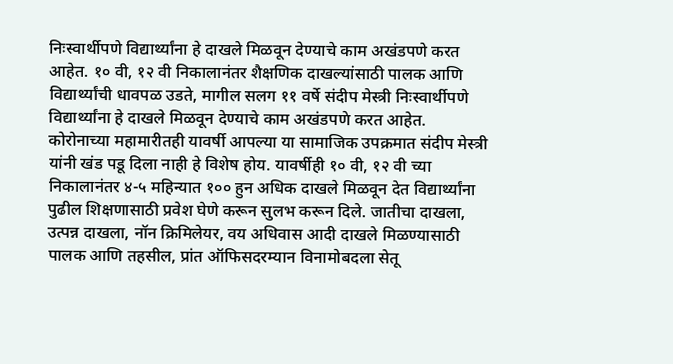निःस्वार्थीपणे विद्यार्थ्यांना हे दाखले मिळवून देण्याचे काम अखंडपणे करत आहेत. १० वी, १२ वी निकालानंतर शैक्षणिक दाखल्यांसाठी पालक आणि विद्यार्थ्यांची धावपळ उडते, मागील सलग ११ वर्षे संदीप मेस्त्री निःस्वार्थीपणे विद्यार्थ्यांना हे दाखले मिळवून देण्याचे काम अखंडपणे करत आहेत. कोरोनाच्या महामारीतही यावर्षी आपल्या या सामाजिक उपक्रमात संदीप मेस्त्री यांनी खंड पडू दिला नाही हे विशेष होय. यावर्षीही १० वी, १२ वी च्या निकालानंतर ४-५ महिन्यात १०० हुन अधिक दाखले मिळवून देत विद्यार्थ्यांना पुढील शिक्षणासाठी प्रवेश घेणे करून सुलभ करून दिले. जातीचा दाखला, उत्पन्न दाखला, नॉन क्रिमिलेयर, वय अधिवास आदी दाखले मिळण्यासाठी पालक आणि तहसील, प्रांत ऑफिसदरम्यान विनामोबदला सेतू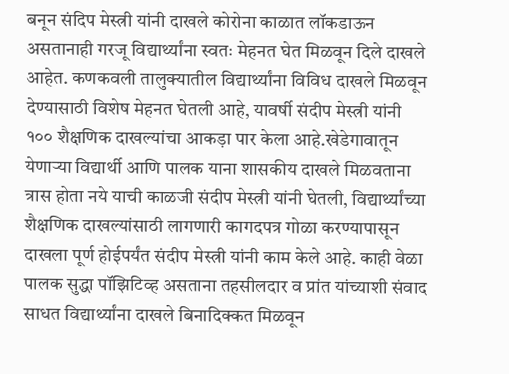बनून संदिप मेस्त्री यांनी दाखले कोरोना काळात लॉकडाऊन असतानाही गरजू विद्यार्थ्यांना स्वतः मेहनत घेत मिळवून दिले दाखले आहेत. कणकवली तालुक्यातील विद्यार्थ्यांना विविध दाखले मिळवून देण्यासाठी विशेष मेहनत घेतली आहे, यावर्षी संदीप मेस्त्री यांनी १०० शैक्षणिक दाखल्यांचा आकड़ा पार केला आहे.खेडेगावातून येणाऱ्या विद्यार्थी आणि पालक याना शासकीय दाखले मिळवताना त्रास होता नये याची काळजी संदीप मेस्त्री यांनी घेतली, विद्यार्थ्यांच्या शैक्षणिक दाखल्यांसाठी लागणारी कागदपत्र गोळा करण्यापासून दाखला पूर्ण होईपर्यंत संदीप मेस्त्री यांनी काम केले आहे. काही वेळा पालक सुद्धा पॉझिटिव्ह असताना तहसीलदार व प्रांत यांच्याशी संवाद साधत विद्यार्थ्यांना दाखले बिनादिक्कत मिळवून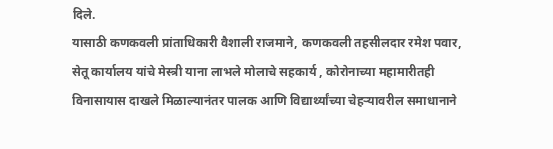दिले.
यासाठी कणकवली प्रांताधिकारी वैशाली राजमाने, कणकवली तहसीलदार रमेश पवार, सेतू कार्यालय यांचे मेस्त्री याना लाभले मोलाचे सहकार्य , कोरोनाच्या महामारीतही विनासायास दाखले मिळाल्यानंतर पालक आणि विद्यार्थ्यांच्या चेहऱ्यावरील समाधानाने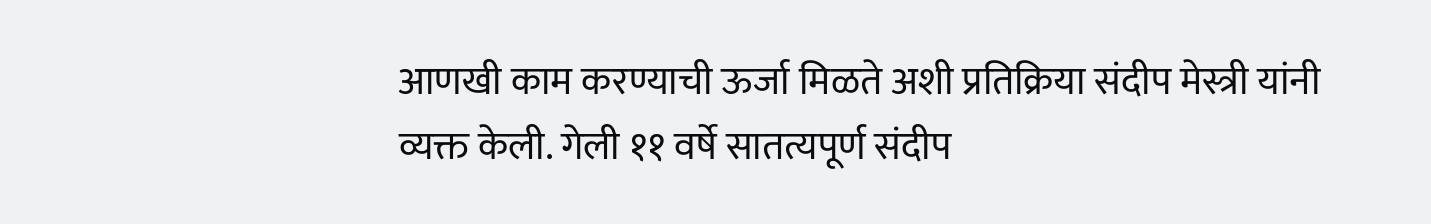आणखी काम करण्याची ऊर्जा मिळते अशी प्रतिक्रिया संदीप मेस्त्री यांनी व्यक्त केली. गेली ११ वर्षे सातत्यपूर्ण संदीप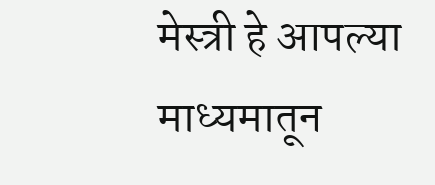मेस्त्री हे आपल्या माध्यमातून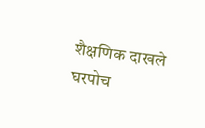शैक्षणिक दाखले घरपोच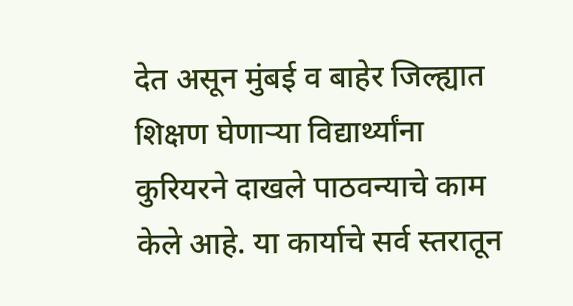देत असून मुंबई व बाहेर जिल्ह्यात शिक्षण घेणाऱ्या विद्यार्थ्यांना कुरियरने दाखले पाठवन्याचे काम केले आहे. या कार्याचे सर्व स्तरातून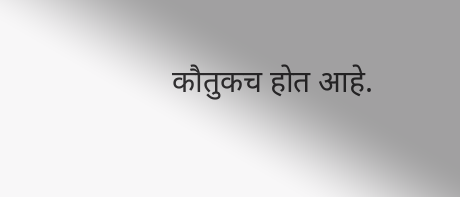कौतुकच होत आहे.